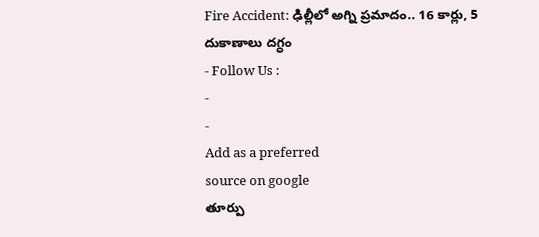Fire Accident: ఢిల్లీలో అగ్ని ప్రమాదం.. 16 కార్లు, 5 దుకాణాలు దగ్ధం
- Follow Us :
-
-
Add as a preferred
source on google
తూర్పు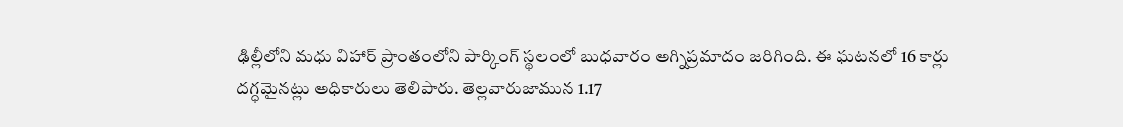ఢిల్లీలోని మధు విహార్ ప్రాంతంలోని పార్కింగ్ స్థలంలో బుధవారం అగ్నిప్రమాదం జరిగింది. ఈ ఘటనలో 16 కార్లు దగ్ధమైనట్లు అధికారులు తెలిపారు. తెల్లవారుజామున 1.17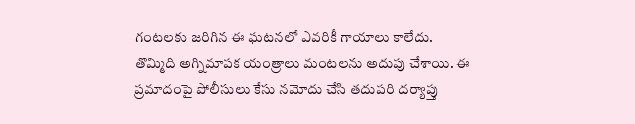గంటలకు జరిగిన ఈ ఘటనలో ఎవరికీ గాయాలు కాలేదు. తొమ్మిది అగ్నిమాపక యంత్రాలు మంటలను అదుపు చేశాయి. ఈ ప్రమాదంపై పోలీసులు కేసు నమోదు చేసి తదుపరి దర్యాప్తు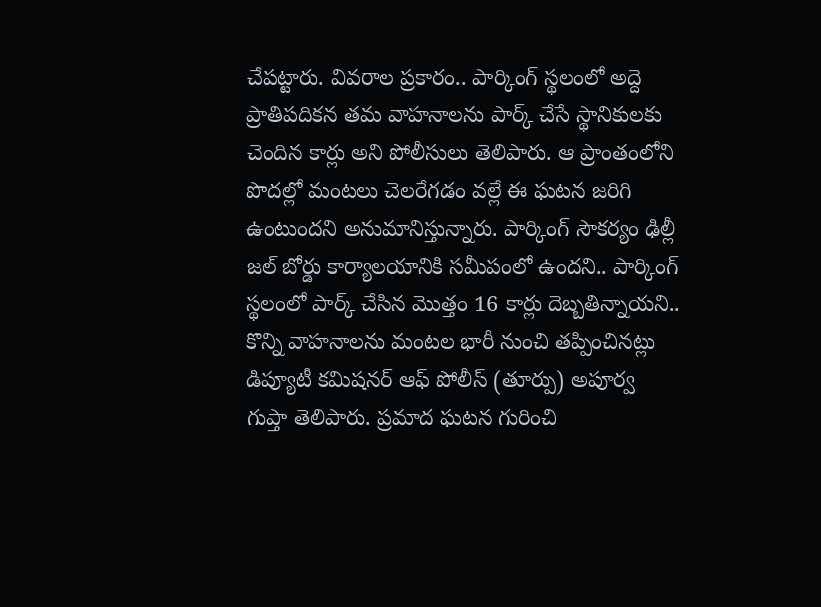చేపట్టారు. వివరాల ప్రకారం.. పార్కింగ్ స్థలంలో అద్దె ప్రాతిపదికన తమ వాహనాలను పార్క్ చేసే స్థానికులకు చెందిన కార్లు అని పోలీసులు తెలిపారు. ఆ ప్రాంతంలోని పొదల్లో మంటలు చెలరేగడం వల్లే ఈ ఘటన జరిగి ఉంటుందని అనుమానిస్తున్నారు. పార్కింగ్ సౌకర్యం ఢిల్లీ జల్ బోర్డు కార్యాలయానికి సమీపంలో ఉందని.. పార్కింగ్ స్థలంలో పార్క్ చేసిన మొత్తం 16 కార్లు దెబ్బతిన్నాయని.. కొన్ని వాహనాలను మంటల భారీ నుంచి తప్పించినట్లు డిప్యూటీ కమిషనర్ ఆఫ్ పోలీస్ (తూర్పు) అపూర్వ గుప్తా తెలిపారు. ప్రమాద ఘటన గురించి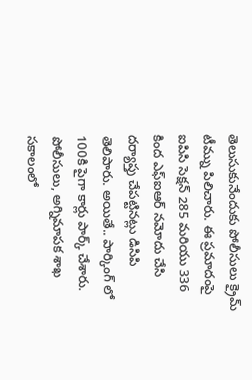తెలుసుకునేందుకు పోలీసులు క్రైమ్ టీమ్ను పిలిచారు. ఈ ప్రమాదంపై ఐపిసి సెక్షన్ 285 మరియు 336 కింద ఎఫ్ఐఆర్ నమోదు చేసి దర్యాప్తు చేపట్టినట్లు డిసిపి తెలిపారు. అయితే.. పార్కింగ్ లో 100కి పైగా కార్లు పార్క్ చేశారు. పోలీసులు, అగ్నిమాపక శాఖ సకాలంలో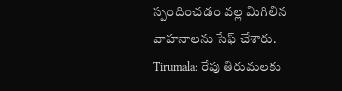స్పందించడం వల్ల మిగిలిన వాహనాలను సేఫ్ చేశారు.
Tirumala: రేపు తిరుమలకు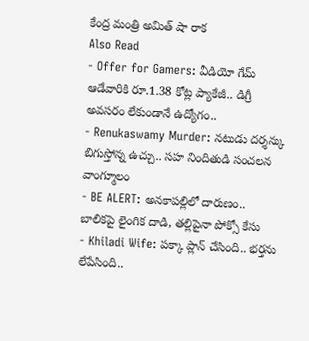కేంద్ర మంత్రి అమిత్ షా రాక
Also Read
- Offer for Gamers: వీడియో గేమ్ ఆడేవారికి రూ.1.38 కోట్ల ప్యాకేజీ.. డిగ్రీ అవసరం లేకుండానే ఉద్యోగం..
- Renukaswamy Murder: నటుడు దర్శన్కు బిగుస్తోన్న ఉచ్చు.. సహ నిందితుడి సంచలన వాంగ్మూలం
- BE ALERT: అనకాపల్లిలో దారుణం.. బాలికపై లైంగిక దాడి, తల్లిపైనా పోక్సో కేసు
- Khiladi Wife: పక్కా ప్లాన్ చేసింది.. భర్తను లేపేసింది..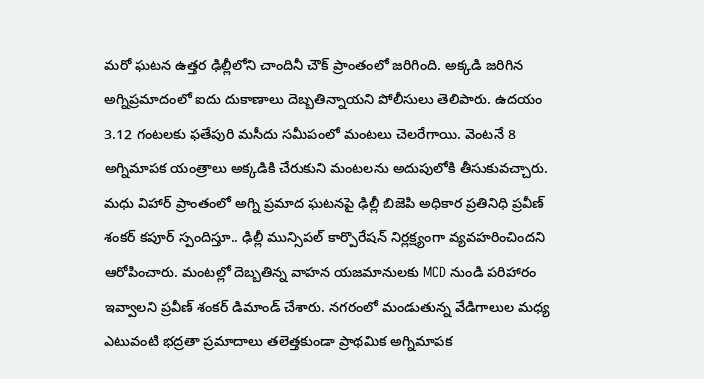మరో ఘటన ఉత్తర ఢిల్లీలోని చాందినీ చౌక్ ప్రాంతంలో జరిగింది. అక్కడి జరిగిన అగ్నిప్రమాదంలో ఐదు దుకాణాలు దెబ్బతిన్నాయని పోలీసులు తెలిపారు. ఉదయం 3.12 గంటలకు ఫతేపురి మసీదు సమీపంలో మంటలు చెలరేగాయి. వెంటనే 8 అగ్నిమాపక యంత్రాలు అక్కడికి చేరుకుని మంటలను అదుపులోకి తీసుకువచ్చారు. మధు విహార్ ప్రాంతంలో అగ్ని ప్రమాద ఘటనపై ఢిల్లీ బిజెపి అధికార ప్రతినిధి ప్రవీణ్ శంకర్ కపూర్ స్పందిస్తూ.. ఢిల్లీ మున్సిపల్ కార్పొరేషన్ నిర్లక్ష్యంగా వ్యవహరించిందని ఆరోపించారు. మంటల్లో దెబ్బతిన్న వాహన యజమానులకు MCD నుండి పరిహారం ఇవ్వాలని ప్రవీణ్ శంకర్ డిమాండ్ చేశారు. నగరంలో మండుతున్న వేడిగాలుల మధ్య ఎటువంటి భద్రతా ప్రమాదాలు తలెత్తకుండా ప్రాథమిక అగ్నిమాపక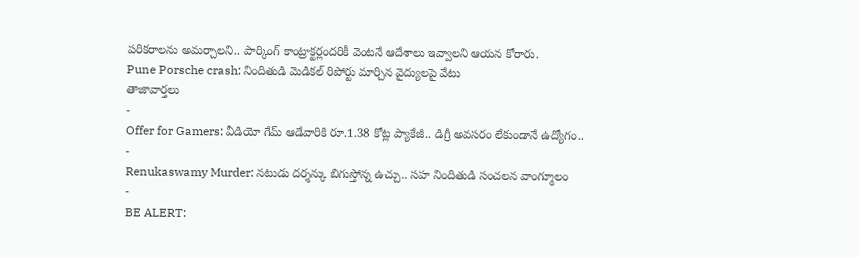పరికరాలను అమర్చాలని.. పార్కింగ్ కాంట్రాక్టర్లందరికీ వెంటనే ఆదేశాలు ఇవ్వాలని ఆయన కోరారు.
Pune Porsche crash: నిందితుడి మెడికల్ రిపోర్టు మార్చిన వైద్యులపై వేటు
తాజావార్తలు
-
Offer for Gamers: వీడియో గేమ్ ఆడేవారికి రూ.1.38 కోట్ల ప్యాకేజీ.. డిగ్రీ అవసరం లేకుండానే ఉద్యోగం..
-
Renukaswamy Murder: నటుడు దర్శన్కు బిగుస్తోన్న ఉచ్చు.. సహ నిందితుడి సంచలన వాంగ్మూలం
-
BE ALERT: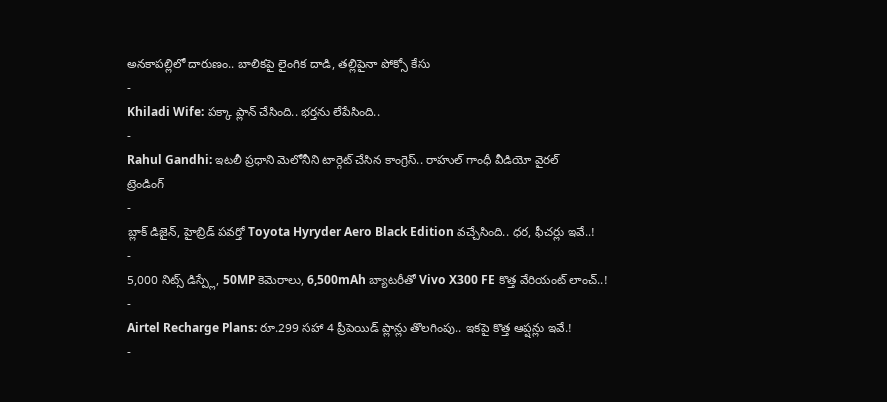అనకాపల్లిలో దారుణం.. బాలికపై లైంగిక దాడి, తల్లిపైనా పోక్సో కేసు
-
Khiladi Wife: పక్కా ప్లాన్ చేసింది.. భర్తను లేపేసింది..
-
Rahul Gandhi: ఇటలీ ప్రధాని మెలోనీని టార్గెట్ చేసిన కాంగ్రెస్.. రాహుల్ గాంధీ వీడియో వైరల్
ట్రెండింగ్
-
బ్లాక్ డిజైన్, హైబ్రిడ్ పవర్తో Toyota Hyryder Aero Black Edition వచ్చేసింది.. ధర, ఫీచర్లు ఇవే..!
-
5,000 నిట్స్ డిస్ప్లే, 50MP కెమెరాలు, 6,500mAh బ్యాటరీతో Vivo X300 FE కొత్త వేరియంట్ లాంచ్..!
-
Airtel Recharge Plans: రూ.299 సహా 4 ప్రీపెయిడ్ ప్లాన్లు తొలగింపు.. ఇకపై కొత్త ఆప్షన్లు ఇవే.!
-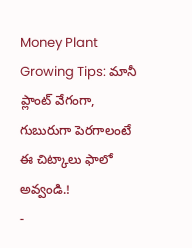Money Plant Growing Tips: మానీ ప్లాంట్ వేగంగా, గుబురుగా పెరగాలంటే ఈ చిట్కాలు ఫాలో అవ్వండి.!
-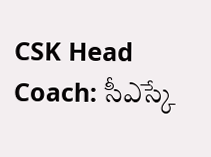CSK Head Coach: సీఎస్కే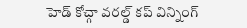హెడ్ కోచ్గా వరల్డ్ కప్ విన్నింగ్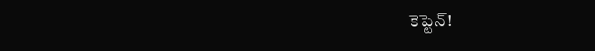కెప్టెన్!